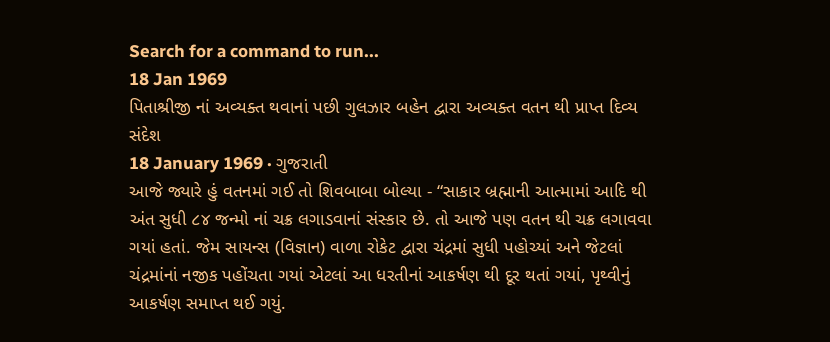Search for a command to run...
18 Jan 1969
પિતાશ્રીજી નાં અવ્યક્ત થવાનાં પછી ગુલઝાર બહેન દ્વારા અવ્યક્ત વતન થી પ્રાપ્ત દિવ્ય સંદેશ
18 January 1969 · ગુજરાતી
આજે જ્યારે હું વતનમાં ગઈ તો શિવબાબા બોલ્યા - “સાકાર બ્રહ્માની આત્મામાં આદિ થી અંત સુધી ૮૪ જન્મો નાં ચક્ર લગાડવાનાં સંસ્કાર છે. તો આજે પણ વતન થી ચક્ર લગાવવા ગયાં હતાં. જેમ સાયન્સ (વિજ્ઞાન) વાળા રોકેટ દ્વારા ચંદ્રમાં સુધી પહોચ્યાં અને જેટલાં ચંદ્રમાંનાં નજીક પહોંચતા ગયાં એટલાં આ ધરતીનાં આકર્ષણ થી દૂર થતાં ગયાં, પૃથ્વીનું આકર્ષણ સમાપ્ત થઈ ગયું.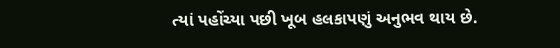ત્યાં પહોંચ્યા પછી ખૂબ હલકાપણું અનુભવ થાય છે.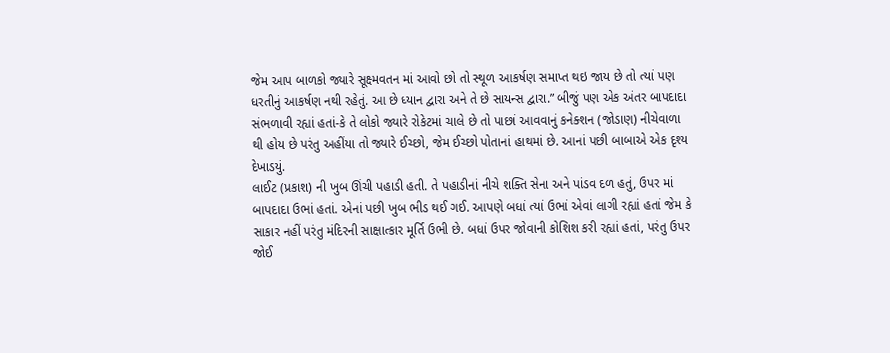જેમ આપ બાળકો જ્યારે સૂક્ષ્મવતન માં આવો છો તો સ્થૂળ આકર્ષણ સમાપ્ત થઇ જાય છે તો ત્યાં પણ ધરતીનું આકર્ષણ નથી રહેતું. આ છે ધ્યાન દ્વારા અને તે છે સાયન્સ દ્વારા.” બીજું પણ એક અંતર બાપદાદા સંભળાવી રહ્યાં હતાં-કે તે લોકો જ્યારે રોકેટમાં ચાલે છે તો પાછાં આવવાનું કનેક્શન (જોડાણ) નીચેવાળા થી હોય છે પરંતુ અહીંયા તો જ્યારે ઈચ્છો, જેમ ઈચ્છો પોતાનાં હાથમાં છે. આનાં પછી બાબાએ એક દૃશ્ય દેખાડયું.
લાઈટ (પ્રકાશ) ની ખુબ ઊંચી પહાડી હતી. તે પહાડીનાં નીચે શક્તિ સેના અને પાંડવ દળ હતું, ઉપર માં બાપદાદા ઉભાં હતાં. એનાં પછી ખુબ ભીડ થઈ ગઈ. આપણે બધાં ત્યાં ઉભાં એવાં લાગી રહ્યાં હતાં જેમ કે સાકાર નહીં પરંતુ મંદિરની સાક્ષાત્કાર મૂર્તિ ઉભી છે. બધાં ઉપર જોવાની કોશિશ કરી રહ્યાં હતાં, પરંતુ ઉપર જોઈ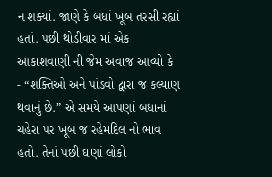ન શક્યાં. જાણે કે બધાં ખૂબ તરસી રહ્યાં હતાં. પછી થોડીવાર માં એક આકાશવાણી ની જેમ અવાજ આવ્યો કે - “શક્તિઓ અને પાંડવો દ્વારા જ કલ્યાણ થવાનું છે.” એ સમયે આપણાં બધાનાં ચહેરા પર ખૂબ જ રહેમદિલ નો ભાવ હતો. તેનાં પછી ઘણાં લોકો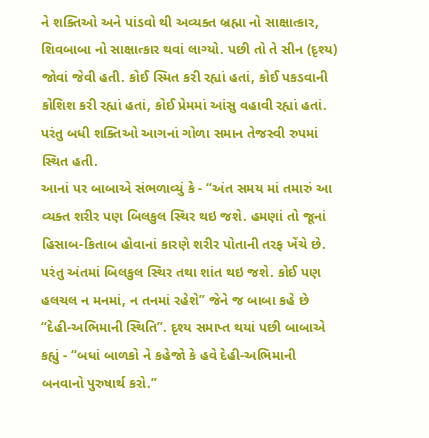ને શક્તિઓ અને પાંડવો થી અવ્યક્ત બ્રહ્મા નો સાક્ષાત્કાર, શિવબાબા નો સાક્ષાત્કાર થવાં લાગ્યો. પછી તો તે સીન (દૃશ્ય) જોવાં જેવી હતી. કોઈ સ્મિત કરી રહ્યાં હતાં, કોઈ પકડવાની કોશિશ કરી રહ્યાં હતાં, કોઈ પ્રેમમાં આંસુ વહાવી રહ્યાં હતાં. પરંતુ બધી શક્તિઓ આગનાં ગોળા સમાન તેજસ્વી રુપમાં સ્થિત હતી.
આનાં પર બાબાએ સંભળાવ્યું કે - “અંત સમય માં તમારું આ વ્યક્ત શરીર પણ બિલકુલ સ્થિર થઇ જશે. હમણાં તો જૂનાં હિસાબ-કિતાબ હોવાનાં કારણે શરીર પોતાની તરફ ખેંચે છે. પરંતુ અંતમાં બિલકુલ સ્થિર તથા શાંત થઇ જશે. કોઈ પણ હલચલ ન મનમાં, ન તનમાં રહેશે” જેને જ બાબા કહે છે “દેહી-અભિમાની સ્થિતિ”. દૃશ્ય સમાપ્ત થયાં પછી બાબાએ કહ્યું - “બધાં બાળકો ને કહેજો કે હવે દેહી-અભિમાની બનવાનો પુરુષાર્થ કરો.”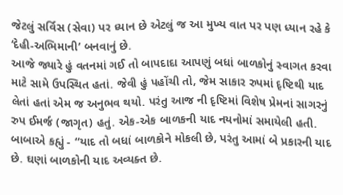જેટલું સર્વિસ (સેવા) પર ધ્યાન છે એટલું જ આ મુખ્ય વાત પર પણ ધ્યાન રહે કે ‘દેહી-અભિમાની’ બનવાનું છે.
આજે જ્યારે હું વતનમાં ગઈ તો બાપદાદા આપણું બધાં બાળકોનું સ્વાગત કરવા માટે સામે ઉપસ્થિત હતાં. જેવી હું પહોંચી તો, જેમ સાકાર રુપમાં દૃષ્ટિથી યાદ લેતાં હતાં એમ જ અનુભવ થયો. પરંતુ આજ ની દૃષ્ટિમાં વિશેષ પ્રેમનાં સાગરનું રુપ ઈમર્જ (જાગૃત) હતું. એક-એક બાળકની યાદ નયનોમાં સમાયેલી હતી. બાબાએ કહ્યું - “યાદ તો બધાં બાળકોને મોકલી છે, પરંતુ આમાં બે પ્રકારની યાદ છે. ઘણાં બાળકોની યાદ અવ્યક્ત છે.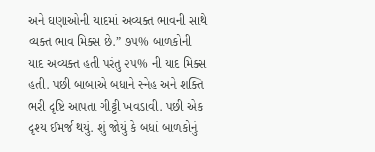અને ઘણાઓની યાદમાં અવ્યક્ત ભાવની સાથે વ્યક્ત ભાવ મિક્સ છે.” ૭૫% બાળકોની યાદ અવ્યક્ત હતી પરંતુ ૨૫% ની યાદ મિક્સ હતી. પછી બાબાએ બધાને સ્નેહ અને શક્તિ ભરી દૃષ્ટિ આપતા ગીટ્ટી ખવડાવી. પછી એક દૃશ્ય ઈમર્જ થયું. શું જોયું કે બધાં બાળકોનું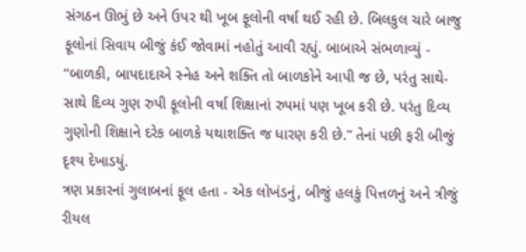સંગઠન ઊભું છે અને ઉપર થી ખૂબ ફૂલોની વર્ષા થઈ રહી છે. બિલકુલ ચારે બાજુ ફૂલોનાં સિવાય બીજું કંઈ જોવામાં નહોતું આવી રહ્યું. બાબાએ સંભળાવ્યું - “બાળકી, બાપદાદાએ સ્નેહ અને શક્તિ તો બાળકોને આપી જ છે, પરંતુ સાથે-સાથે દિવ્ય ગુણ રુપી ફૂલોની વર્ષા શિક્ષાનાં રુપમાં પણ ખૂબ કરી છે. પરંતુ દિવ્ય ગુણોની શિક્ષાને દરેક બાળકે યથાશક્તિ જ ધારણ કરી છે.” તેનાં પછી ફરી બીજું દૃશ્ય દેખાડયું.
ત્રણ પ્રકારનાં ગુલાબનાં ફૂલ હતા - એક લોખંડનું, બીજું હલકું પિત્તળનું અને ત્રીજું રીયલ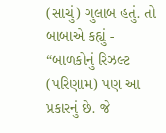(સાચું) ગુલાબ હતું. તો બાબાએ કહ્યું - “બાળકોનું રિઝલ્ટ (પરિણામ) પણ આ પ્રકારનું છે. જે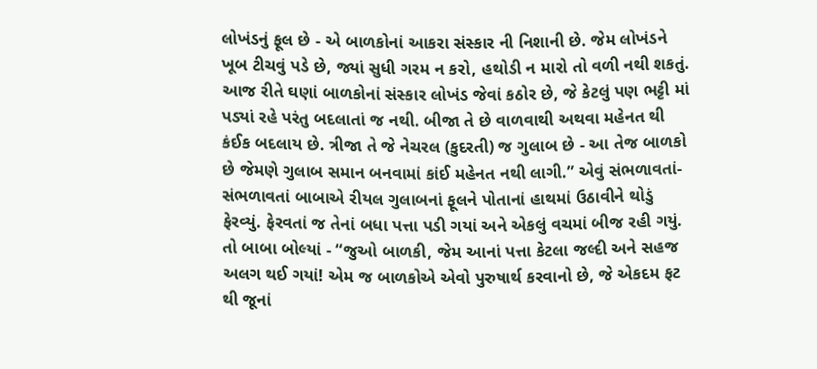લોખંડનું ફૂલ છે - એ બાળકોનાં આકરા સંસ્કાર ની નિશાની છે. જેમ લોખંડને ખૂબ ટીચવું પડે છે, જ્યાં સુધી ગરમ ન કરો, હથોડી ન મારો તો વળી નથી શકતું. આજ રીતે ઘણાં બાળકોનાં સંસ્કાર લોખંડ જેવાં કઠોર છે, જે કેટલું પણ ભટ્ટી માં પડ્યાં રહે પરંતુ બદલાતાં જ નથી. બીજા તે છે વાળવાથી અથવા મહેનત થી કંઈક બદલાય છે. ત્રીજા તે જે નેચરલ (કુદરતી) જ ગુલાબ છે - આ તેજ બાળકો છે જેમણે ગુલાબ સમાન બનવામાં કાંઈ મહેનત નથી લાગી.” એવું સંભળાવતાં-સંભળાવતાં બાબાએ રીયલ ગુલાબનાં ફૂલને પોતાનાં હાથમાં ઉઠાવીને થોડું ફેરવ્યું. ફેરવતાં જ તેનાં બધા પત્તા પડી ગયાં અને એકલું વચમાં બીજ રહી ગયું. તો બાબા બોલ્યાં - “જુઓ બાળકી, જેમ આનાં પત્તા કેટલા જલ્દી અને સહજ અલગ થઈ ગયાં! એમ જ બાળકોએ એવો પુરુષાર્થ કરવાનો છે, જે એકદમ ફટ થી જૂનાં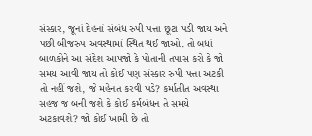સંસ્કાર, જૂનાં દેહનાં સંબંધ રુપી પત્તા છૂટા પડી જાય અને પછી બીજરુપ અવસ્થામાં સ્થિત થઈ જાઓ. તો બધાં બાળકોને આ સંદેશ આપજો કે પોતાની તપાસ કરો કે જો સમય આવી જાય તો કોઈ પણ સંસ્કાર રુપી પત્તા અટકી તો નહીં જશે, જે મહેનત કરવી પડે? કર્માતીત અવસ્થા સહજ જ બની જશે કે કોઈ કર્મબંધન તે સમયે અટકાવશે? જો કોઈ ખામી છે તો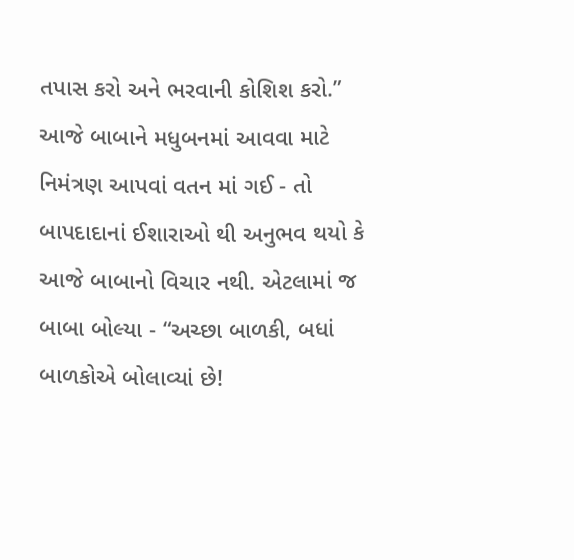તપાસ કરો અને ભરવાની કોશિશ કરો.”
આજે બાબાને મધુબનમાં આવવા માટે નિમંત્રણ આપવાં વતન માં ગઈ - તો બાપદાદાનાં ઈશારાઓ થી અનુભવ થયો કે આજે બાબાનો વિચાર નથી. એટલામાં જ બાબા બોલ્યા - “અચ્છા બાળકી, બધાં બાળકોએ બોલાવ્યાં છે!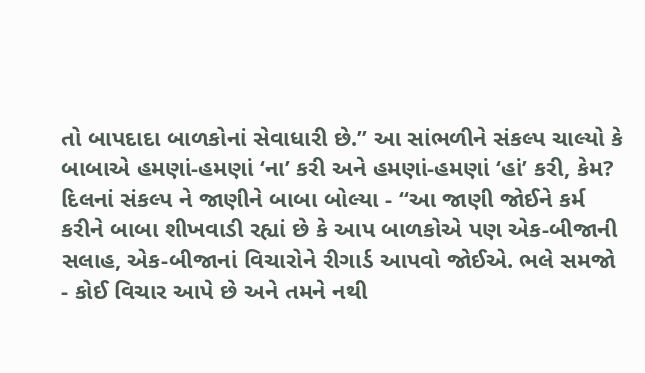તો બાપદાદા બાળકોનાં સેવાધારી છે.” આ સાંભળીને સંકલ્પ ચાલ્યો કે બાબાએ હમણાં-હમણાં ‘ના’ કરી અને હમણાં-હમણાં ‘હાં’ કરી, કેમ? દિલનાં સંકલ્પ ને જાણીને બાબા બોલ્યા - “આ જાણી જોઈને કર્મ કરીને બાબા શીખવાડી રહ્યાં છે કે આપ બાળકોએ પણ એક-બીજાની સલાહ, એક-બીજાનાં વિચારોને રીગાર્ડ આપવો જોઈએ. ભલે સમજો - કોઈ વિચાર આપે છે અને તમને નથી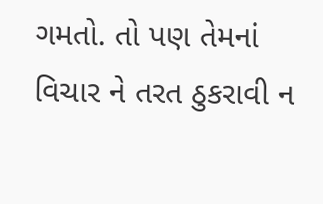ગમતો. તો પણ તેમનાં વિચાર ને તરત ઠુકરાવી ન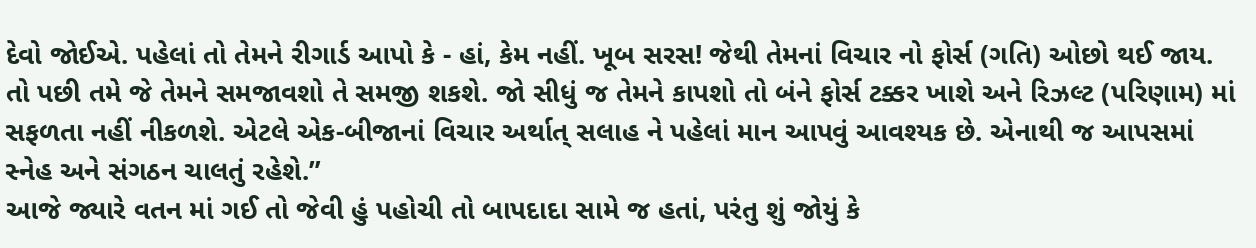દેવો જોઈએ. પહેલાં તો તેમને રીગાર્ડ આપો કે - હાં, કેમ નહીં. ખૂબ સરસ! જેથી તેમનાં વિચાર નો ફોર્સ (ગતિ) ઓછો થઈ જાય. તો પછી તમે જે તેમને સમજાવશો તે સમજી શકશે. જો સીધું જ તેમને કાપશો તો બંને ફોર્સ ટક્કર ખાશે અને રિઝલ્ટ (પરિણામ) માં સફળતા નહીં નીકળશે. એટલે એક-બીજાનાં વિચાર અર્થાત્ સલાહ ને પહેલાં માન આપવું આવશ્યક છે. એનાથી જ આપસમાં સ્નેહ અને સંગઠન ચાલતું રહેશે.”
આજે જ્યારે વતન માં ગઈ તો જેવી હું પહોચી તો બાપદાદા સામે જ હતાં, પરંતુ શું જોયું કે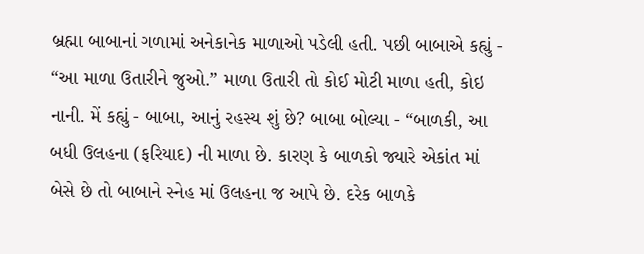બ્રહ્મા બાબાનાં ગળામાં અનેકાનેક માળાઓ પડેલી હતી. પછી બાબાએ કહ્યું - “આ માળા ઉતારીને જુઓ.” માળા ઉતારી તો કોઈ મોટી માળા હતી, કોઇ નાની. મેં કહ્યું - બાબા, આનું રહસ્ય શું છે? બાબા બોલ્યા - “બાળકી, આ બધી ઉલહના (ફરિયાદ) ની માળા છે. કારણ કે બાળકો જ્યારે એકાંત માં બેસે છે તો બાબાને સ્નેહ માં ઉલહના જ આપે છે. દરેક બાળકે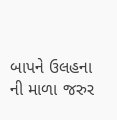બાપને ઉલહના ની માળા જરુર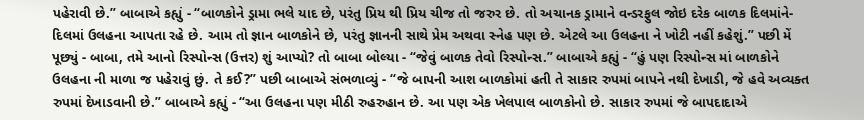પહેરાવી છે.” બાબાએ કહ્યું - “બાળકોને ડ્રામા ભલે યાદ છે, પરંતુ પ્રિય થી પ્રિય ચીજ તો જરુર છે. તો અચાનક ડ્રામાને વન્ડરફુલ જોઇ દરેક બાળક દિલમાંને-દિલમાં ઉલહના આપતા રહે છે. આમ તો જ્ઞાન બાળકોને છે, પરંતુ જ્ઞાનની સાથે પ્રેમ અથવા સ્નેહ પણ છે. એટલે આ ઉલહના ને ખોટી નહીં કહેશું.” પછી મેં પૂછ્યું - બાબા, તમે આનો રિસ્પોન્સ (ઉત્તર) શું આપ્યો? તો બાબા બોલ્યા - “જેવું બાળક તેવો રિસ્પોન્સ.” બાબાએ કહ્યું - “હું પણ રિસ્પોન્સ માં બાળકોને ઉલહના ની માળા જ પહેરાવું છું. તે કઈ?” પછી બાબાએ સંભળાવ્યું - “જે બાપની આશ બાળકોમાં હતી તે સાકાર રુપમાં બાપને નથી દેખાડી, જે હવે અવ્યક્ત રુપમાં દેખાડવાની છે.” બાબાએ કહ્યું - “આ ઉલહના પણ મીઠી રુહરુહાન છે. આ પણ એક ખેલપાલ બાળકોનો છે. સાકાર રુપમાં જે બાપદાદાએ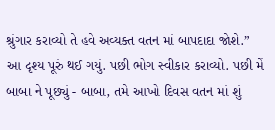શ્રુંગાર કરાવ્યો તે હવે અવ્યક્ત વતન માં બાપદાદા જોશે.” આ દૃશ્ય પૂરું થઈ ગયું. પછી ભોગ સ્વીકાર કરાવ્યો. પછી મેં બાબા ને પૂછ્યું - બાબા, તમે આખો દિવસ વતન માં શું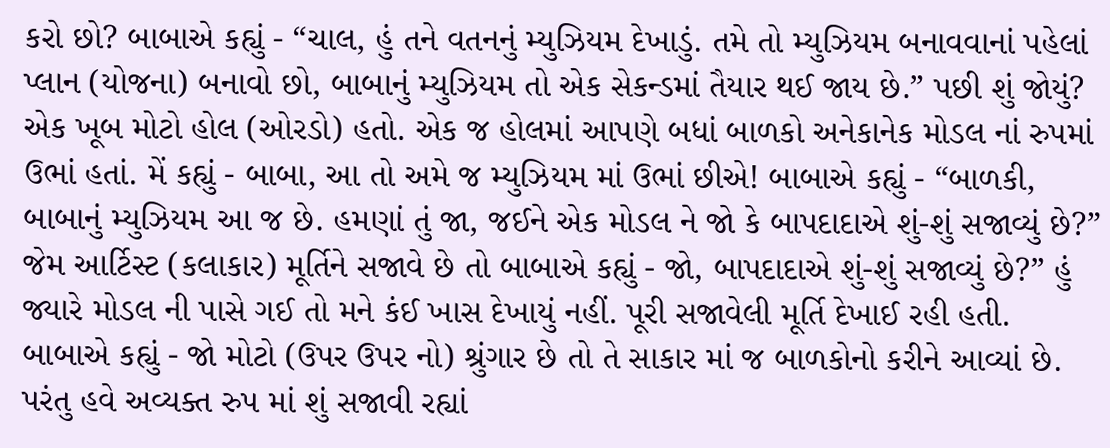કરો છો? બાબાએ કહ્યું - “ચાલ, હું તને વતનનું મ્યુઝિયમ દેખાડું. તમે તો મ્યુઝિયમ બનાવવાનાં પહેલાં પ્લાન (યોજના) બનાવો છો, બાબાનું મ્યુઝિયમ તો એક સેકન્ડમાં તૈયાર થઈ જાય છે.” પછી શું જોયું? એક ખૂબ મોટો હોલ (ઓરડો) હતો. એક જ હોલમાં આપણે બધાં બાળકો અનેકાનેક મોડલ નાં રુપમાં ઉભાં હતાં. મેં કહ્યું - બાબા, આ તો અમે જ મ્યુઝિયમ માં ઉભાં છીએ! બાબાએ કહ્યું - “બાળકી, બાબાનું મ્યુઝિયમ આ જ છે. હમણાં તું જા, જઈને એક મોડલ ને જો કે બાપદાદાએ શું-શું સજાવ્યું છે?” જેમ આર્ટિસ્ટ (કલાકાર) મૂર્તિને સજાવે છે તો બાબાએ કહ્યું - જો, બાપદાદાએ શું-શું સજાવ્યું છે?” હું જ્યારે મોડલ ની પાસે ગઈ તો મને કંઈ ખાસ દેખાયું નહીં. પૂરી સજાવેલી મૂર્તિ દેખાઈ રહી હતી. બાબાએ કહ્યું - જો મોટો (ઉપર ઉપર નો) શ્રુંગાર છે તો તે સાકાર માં જ બાળકોનો કરીને આવ્યાં છે. પરંતુ હવે અવ્યક્ત રુપ માં શું સજાવી રહ્યાં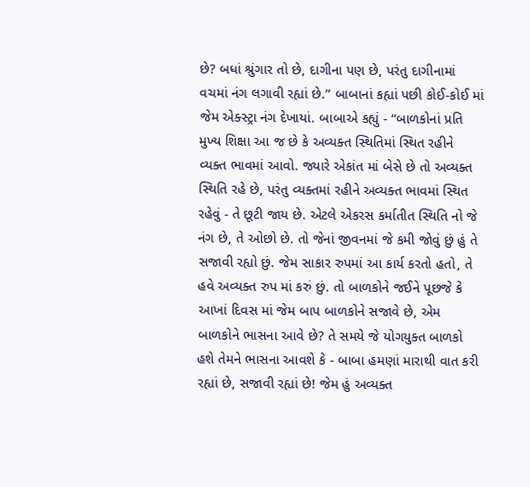છે? બધાં શ્રુંગાર તો છે, દાગીના પણ છે, પરંતુ દાગીનામાં વચમાં નંગ લગાવી રહ્યાં છે.” બાબાનાં કહ્યાં પછી કોઈ-કોઈ માં જેમ એક્સ્ટ્રા નંગ દેખાયાં. બાબાએ કહ્યું - “બાળકોનાં પ્રતિ મુખ્ય શિક્ષા આ જ છે કે અવ્યક્ત સ્થિતિમાં સ્થિત રહીને વ્યક્ત ભાવમાં આવો. જ્યારે એકાંત માં બેસે છે તો અવ્યક્ત સ્થિતિ રહે છે, પરંતુ વ્યક્તમાં રહીને અવ્યક્ત ભાવમાં સ્થિત રહેવું - તે છૂટી જાય છે. એટલે એકરસ કર્માતીત સ્થિતિ નો જે નંગ છે, તે ઓછો છે. તો જેનાં જીવનમાં જે કમી જોવું છું હું તે સજાવી રહ્યો છું. જેમ સાકાર રુપમાં આ કાર્ય કરતો હતો, તે હવે અવ્યક્ત રુપ માં કરું છું. તો બાળકોને જઈને પૂછજે કે આખાં દિવસ માં જેમ બાપ બાળકોને સજાવે છે, એમ બાળકોને ભાસના આવે છે? તે સમયે જે યોગયુક્ત બાળકો હશે તેમને ભાસના આવશે કે - બાબા હમણાં મારાથી વાત કરી રહ્યાં છે, સજાવી રહ્યાં છે! જેમ હું અવ્યક્ત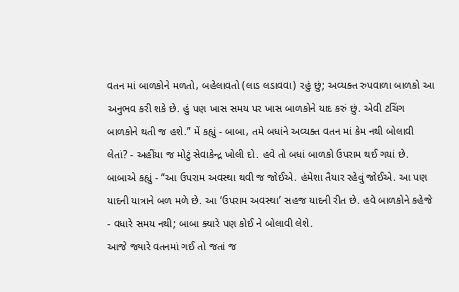વતન માં બાળકોને મળતો, બહેલાવતો (લાડ લડાવવા) રહું છું; અવ્યક્ત રુપવાળા બાળકો આ અનુભવ કરી શકે છે. હું પણ ખાસ સમય પર ખાસ બાળકોને યાદ કરું છું. એવી ટચિંગ બાળકોને થતી જ હશે.” મેં કહ્યું - બાબા, તમે બધાંને અવ્યક્ત વતન માં કેમ નથી બોલાવી લેતાં? - અહીંયા જ મોટું સેવાકેન્દ્ર ખોલી દો. હવે તો બધાં બાળકો ઉપરામ થઈ ગયાં છે. બાબાએ કહ્યું - “આ ઉપરામ અવસ્થા થવી જ જોઈએ. હંમેશા તૈયાર રહેવું જોઈએ. આ પણ યાદની યાત્રાને બળ મળે છે. આ ‘ઉપરામ અવસ્થા’ સહજ યાદની રીત છે. હવે બાળકોને કહેજે - વધારે સમય નથી; બાબા ક્યારે પણ કોઈ ને બોલાવી લેશે.
આજે જ્યારે વતનમાં ગઈ તો જતાં જ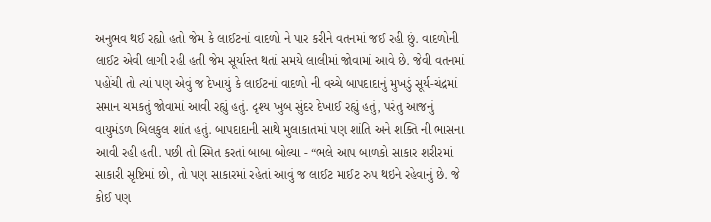અનુભવ થઈ રહ્યો હતો જેમ કે લાઈટનાં વાદળો ને પાર કરીને વતનમાં જઈ રહી છું. વાદળોની લાઈટ એવી લાગી રહી હતી જેમ સૂર્યાસ્ત થતાં સમયે લાલીમાં જોવામાં આવે છે. જેવી વતનમાં પહોંચી તો ત્યાં પણ એવું જ દેખાયું કે લાઈટનાં વાદળો ની વચ્ચે બાપદાદાનું મુખડું સૂર્ય-ચંદ્રમાં સમાન ચમકતું જોવામાં આવી રહ્યું હતું. દૃશ્ય ખુબ સુંદર દેખાઈ રહ્યું હતું, પરંતુ આજનું વાયુમંડળ બિલકુલ શાંત હતું. બાપદાદાની સાથે મુલાકાતમાં પણ શાંતિ અને શક્તિ ની ભાસના આવી રહી હતી. પછી તો સ્મિત કરતાં બાબા બોલ્યા - “ભલે આપ બાળકો સાકાર શરીરમાં સાકારી સૃષ્ટિમાં છો, તો પણ સાકારમાં રહેતાં આવું જ લાઈટ માઈટ રુપ થઇને રહેવાનું છે. જે કોઈ પણ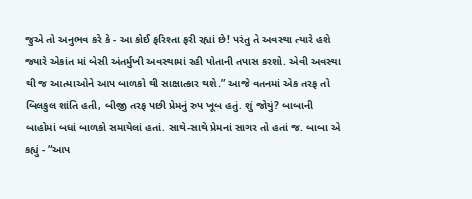જુએ તો અનુભવ કરે કે - આ કોઈ ફરિશ્તા ફરી રહ્યાં છે! પરંતુ તે અવસ્થા ત્યારે હશે જ્યારે એકાંત માં બેસી અંતર્મુખી અવસ્થામાં રહી પોતાની તપાસ કરશો. એવી અવસ્થા થી જ આત્માઓને આપ બાળકો થી સાક્ષાત્કાર થશે.” આજે વતનમાં એક તરફ તો બિલકુલ શાંતિ હતી, બીજી તરફ પછી પ્રેમનું રુપ ખૂબ હતું. શું જોયું? બાબાની બાહોમાં બધાં બાળકો સમાયેલાં હતાં. સાથે-સાથે પ્રેમનાં સાગર તો હતાં જ. બાબા એ કહ્યું - “આપ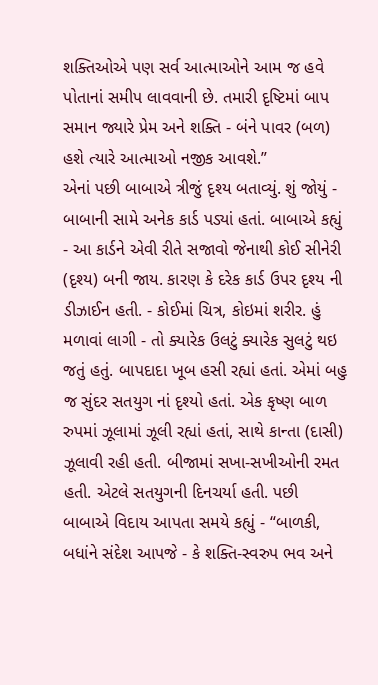શક્તિઓએ પણ સર્વ આત્માઓને આમ જ હવે પોતાનાં સમીપ લાવવાની છે. તમારી દૃષ્ટિમાં બાપ સમાન જ્યારે પ્રેમ અને શક્તિ - બંને પાવર (બળ) હશે ત્યારે આત્માઓ નજીક આવશે.”
એનાં પછી બાબાએ ત્રીજું દૃશ્ય બતાવ્યું. શું જોયું - બાબાની સામે અનેક કાર્ડ પડ્યાં હતાં. બાબાએ કહ્યું - આ કાર્ડને એવી રીતે સજાવો જેનાથી કોઈ સીનેરી (દૃશ્ય) બની જાય. કારણ કે દરેક કાર્ડ ઉપર દૃશ્ય ની ડીઝાઈન હતી. - કોઈમાં ચિત્ર, કોઇમાં શરીર. હું મળાવાં લાગી - તો ક્યારેક ઉલટું ક્યારેક સુલટું થઇ જતું હતું. બાપદાદા ખૂબ હસી રહ્યાં હતાં. એમાં બહુ જ સુંદર સતયુગ નાં દૃશ્યો હતાં. એક કૃષ્ણ બાળ રુપમાં ઝૂલામાં ઝૂલી રહ્યાં હતાં, સાથે કાન્તા (દાસી) ઝૂલાવી રહી હતી. બીજામાં સખા-સખીઓની રમત હતી. એટલે સતયુગની દિનચર્યા હતી. પછી બાબાએ વિદાય આપતા સમયે કહ્યું - “બાળકી, બધાંને સંદેશ આપજે - કે શક્તિ-સ્વરુપ ભવ અને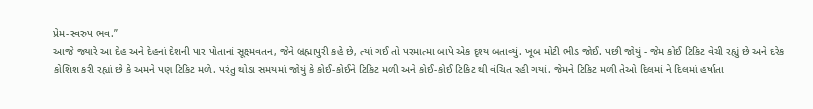પ્રેમ-સ્વરુપ ભવ.”
આજે જ્યારે આ દેહ અને દેહનાં દેશની પાર પોતાનાં સૂક્ષ્મવતન, જેને બ્રહ્માપુરી કહે છે, ત્યાં ગઈ તો પરમાત્મા બાપે એક દૃશ્ય બતાવ્યું. ખૂબ મોટી ભીડ જોઈ. પછી જોયું - જેમ કોઈ ટિકિટ વેચી રહ્યું છે અને દરેક કોશિશ કરી રહ્યાં છે કે અમને પણ ટિકિટ મળે. પરંતુ થોડા સમયમાં જોયું કે કોઈ-કોઈને ટિકિટ મળી અને કોઈ-કોઈ ટિકિટ થી વંચિત રહી ગયાં. જેમને ટિકિટ મળી તેઓ દિલમાં ને દિલમાં હર્ષાતા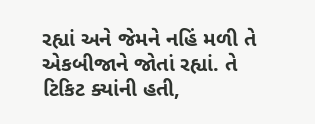રહ્યાં અને જેમને નહિં મળી તે એકબીજાને જોતાં રહ્યાં. તે ટિકિટ ક્યાંની હતી,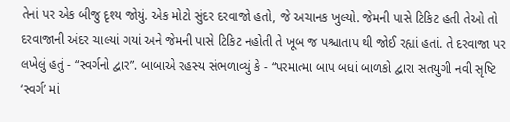તેનાં પર એક બીજુ દૃશ્ય જોયું. એક મોટો સુંદર દરવાજો હતો, જે અચાનક ખુલ્યો. જેમની પાસે ટિકિટ હતી તેઓ તો દરવાજાની અંદર ચાલ્યાં ગયાં અને જેમની પાસે ટિકિટ નહોતી તે ખૂબ જ પશ્ચાતાપ થી જોઈ રહ્યાં હતાં. તે દરવાજા પર લખેલું હતું - “સ્વર્ગનો દ્વાર”. બાબાએ રહસ્ય સંભળાવ્યું કે - “પરમાત્મા બાપ બધાં બાળકો દ્વારા સતયુગી નવી સૃષ્ટિ ‘સ્વર્ગ’ માં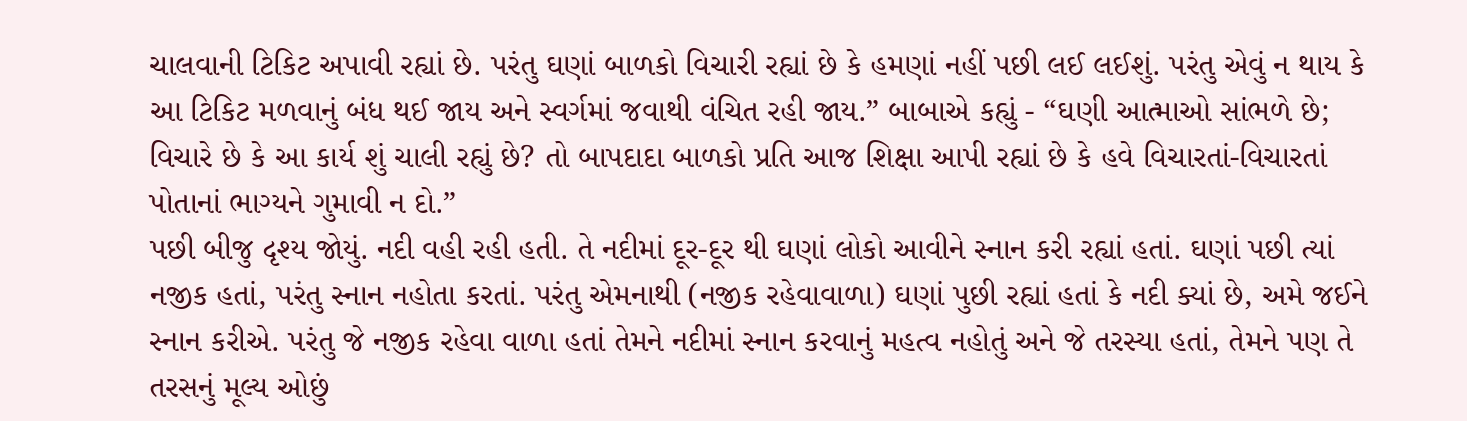ચાલવાની ટિકિટ અપાવી રહ્યાં છે. પરંતુ ઘણાં બાળકો વિચારી રહ્યાં છે કે હમણાં નહીં પછી લઈ લઈશું. પરંતુ એવું ન થાય કે આ ટિકિટ મળવાનું બંધ થઈ જાય અને સ્વર્ગમાં જવાથી વંચિત રહી જાય.” બાબાએ કહ્યું - “ઘણી આત્માઓ સાંભળે છે; વિચારે છે કે આ કાર્ય શું ચાલી રહ્યું છે? તો બાપદાદા બાળકો પ્રતિ આજ શિક્ષા આપી રહ્યાં છે કે હવે વિચારતાં-વિચારતાં પોતાનાં ભાગ્યને ગુમાવી ન દો.”
પછી બીજુ દૃશ્ય જોયું. નદી વહી રહી હતી. તે નદીમાં દૂર-દૂર થી ઘણાં લોકો આવીને સ્નાન કરી રહ્યાં હતાં. ઘણાં પછી ત્યાં નજીક હતાં, પરંતુ સ્નાન નહોતા કરતાં. પરંતુ એમનાથી (નજીક રહેવાવાળા) ઘણાં પુછી રહ્યાં હતાં કે નદી ક્યાં છે, અમે જઈને સ્નાન કરીએ. પરંતુ જે નજીક રહેવા વાળા હતાં તેમને નદીમાં સ્નાન કરવાનું મહત્વ નહોતું અને જે તરસ્યા હતાં, તેમને પણ તે તરસનું મૂલ્ય ઓછું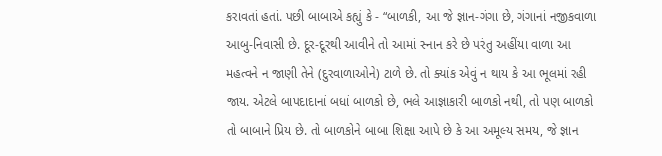કરાવતાં હતાં. પછી બાબાએ કહ્યું કે - “બાળકી, આ જે જ્ઞાન-ગંગા છે, ગંગાનાં નજીકવાળા આબુ-નિવાસી છે. દૂર-દૂરથી આવીને તો આમાં સ્નાન કરે છે પરંતુ અહીંયા વાળા આ મહત્વને ન જાણી તેને (દુરવાળાઓને) ટાળે છે. તો ક્યાંક એવું ન થાય કે આ ભૂલમાં રહી જાય. એટલે બાપદાદાનાં બધાં બાળકો છે, ભલે આજ્ઞાકારી બાળકો નથી, તો પણ બાળકો તો બાબાને પ્રિય છે. તો બાળકોને બાબા શિક્ષા આપે છે કે આ અમૂલ્ય સમય, જે જ્ઞાન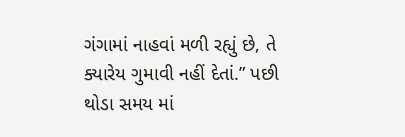ગંગામાં નાહવાં મળી રહ્યું છે, તે ક્યારેય ગુમાવી નહીં દેતાં.” પછી થોડા સમય માં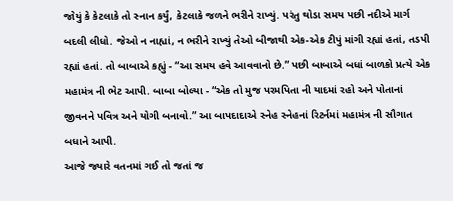જોયું કે કેટલાકે તો સ્નાન કર્યું, કેટલાકે જળને ભરીને રાખ્યું. પરંતુ થોડા સમય પછી નદીએ માર્ગ બદલી લીધો. જેઓ ન નાહ્યાં, ન ભરીને રાખ્યું તેઓ બીજાથી એક-એક ટીપું માંગી રહ્યાં હતાં, તડપી રહ્યાં હતાં. તો બાબાએ કહ્યું - “આ સમય હવે આવવાનો છે.” પછી બાબાએ બધાં બાળકો પ્રત્યે એક મહામંત્ર ની ભેટ આપી. બાબા બોલ્યા - “એક તો મુજ પરમપિતા ની યાદમાં રહો અને પોતાનાં જીવનને પવિત્ર અને યોગી બનાવો.” આ બાપદાદાએ સ્નેહ સ્નેહનાં રિટર્નમાં મહામંત્ર ની સૌગાત બધાને આપી.
આજે જ્યારે વતનમાં ગઈ તો જતાં જ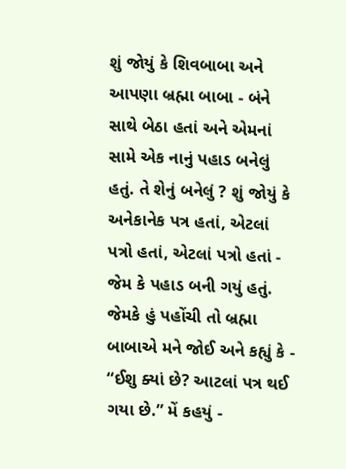શું જોયું કે શિવબાબા અને આપણા બ્રહ્મા બાબા - બંને સાથે બેઠા હતાં અને એમનાં સામે એક નાનું પહાડ બનેલું હતું. તે શેનું બનેલું ? શું જોયું કે અનેકાનેક પત્ર હતાં, એટલાં પત્રો હતાં, એટલાં પત્રો હતાં - જેમ કે પહાડ બની ગયું હતું. જેમકે હું પહોંચી તો બ્રહ્મા બાબાએ મને જોઈ અને કહ્યું કે - “ઈશુ ક્યાં છે? આટલાં પત્ર થઈ ગયા છે.” મેં કહયું -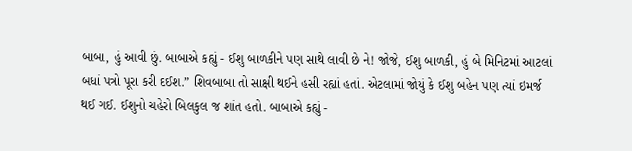બાબા, હું આવી છું. બાબાએ કહ્યું - ઈશુ બાળકીને પણ સાથે લાવી છે ને! જોજે, ઈશુ બાળકી, હું બે મિનિટમાં આટલાં બધાં પત્રો પૂરા કરી દઈશ.” શિવબાબા તો સાક્ષી થઈને હસી રહ્યાં હતાં. એટલામાં જોયું કે ઈશુ બહેન પણ ત્યાં ઇમર્જ થઈ ગઈ. ઈશુનો ચહેરો બિલકુલ જ શાંત હતો. બાબાએ કહ્યું -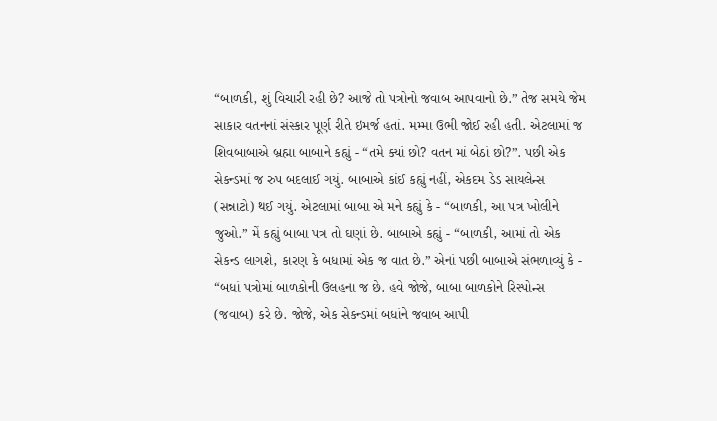“બાળકી, શું વિચારી રહી છે? આજે તો પત્રોનો જવાબ આપવાનો છે.” તેજ સમયે જેમ સાકાર વતનનાં સંસ્કાર પૂર્ણ રીતે ઇમર્જ હતાં. મમ્મા ઉભી જોઈ રહી હતી. એટલામાં જ શિવબાબાએ બ્રહ્મા બાબાને કહ્યું - “તમે ક્યાં છો? વતન માં બેઠાં છો?”. પછી એક સેકન્ડમાં જ રુપ બદલાઈ ગયું. બાબાએ કાંઈ કહ્યું નહીં, એકદમ ડેડ સાયલેન્સ (સન્નાટો) થઈ ગયું. એટલામાં બાબા એ મને કહ્યું કે - “બાળકી, આ પત્ર ખોલીને જુઓ.” મેં કહ્યું બાબા પત્ર તો ઘણાં છે. બાબાએ કહ્યું - “બાળકી, આમાં તો એક સેકન્ડ લાગશે, કારણ કે બધામાં એક જ વાત છે.” એનાં પછી બાબાએ સંભળાવ્યું કે - “બધાં પત્રોમાં બાળકોની ઉલહના જ છે. હવે જોજે, બાબા બાળકોને રિસ્પોન્સ (જવાબ) કરે છે. જોજે, એક સેકન્ડમાં બધાંને જવાબ આપી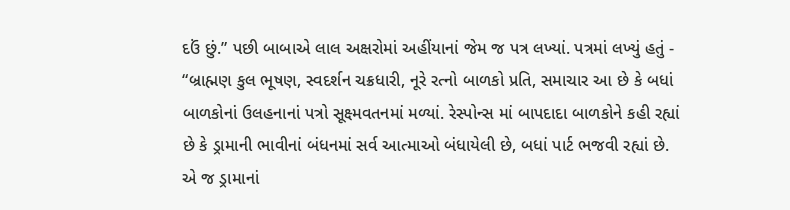દઉં છું.” પછી બાબાએ લાલ અક્ષરોમાં અહીંયાનાં જેમ જ પત્ર લખ્યાં. પત્રમાં લખ્યું હતું -
“બ્રાહ્મણ કુલ ભૂષણ, સ્વદર્શન ચક્રધારી, નૂરે રત્નો બાળકો પ્રતિ, સમાચાર આ છે કે બધાં બાળકોનાં ઉલહનાનાં પત્રો સૂક્ષ્મવતનમાં મળ્યાં. રેસ્પોન્સ માં બાપદાદા બાળકોને કહી રહ્યાં છે કે ડ્રામાની ભાવીનાં બંધનમાં સર્વ આત્માઓ બંધાયેલી છે, બધાં પાર્ટ ભજવી રહ્યાં છે. એ જ ડ્રામાનાં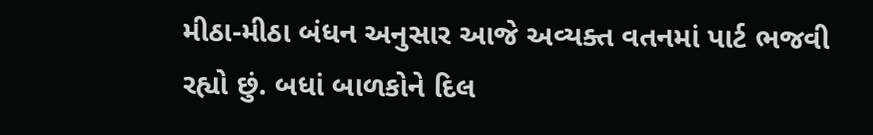મીઠા-મીઠા બંધન અનુસાર આજે અવ્યક્ત વતનમાં પાર્ટ ભજવી રહ્યો છું. બધાં બાળકોને દિલ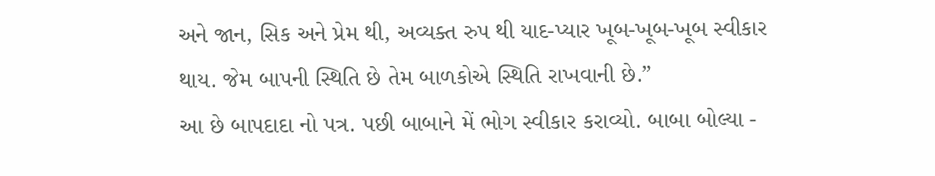અને જાન, સિક અને પ્રેમ થી, અવ્યક્ત રુપ થી યાદ-પ્યાર ખૂબ-ખૂબ-ખૂબ સ્વીકાર થાય. જેમ બાપની સ્થિતિ છે તેમ બાળકોએ સ્થિતિ રાખવાની છે.”
આ છે બાપદાદા નો પત્ર. પછી બાબાને મેં ભોગ સ્વીકાર કરાવ્યો. બાબા બોલ્યા -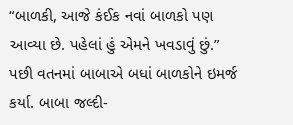“બાળકી, આજે કંઈક નવાં બાળકો પણ આવ્યા છે. પહેલાં હું એમને ખવડાવું છું.” પછી વતનમાં બાબાએ બધાં બાળકોને ઇમર્જ કર્યા. બાબા જલ્દી-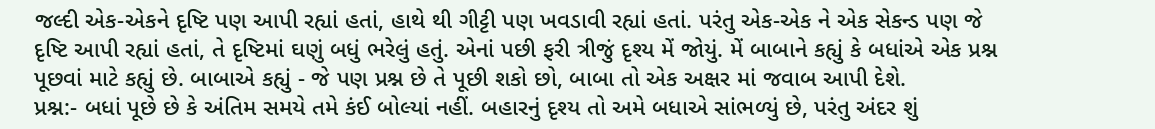જલ્દી એક-એકને દૃષ્ટિ પણ આપી રહ્યાં હતાં, હાથે થી ગીટ્ટી પણ ખવડાવી રહ્યાં હતાં. પરંતુ એક-એક ને એક સેકન્ડ પણ જે દૃષ્ટિ આપી રહ્યાં હતાં, તે દૃષ્ટિમાં ઘણું બધું ભરેલું હતું. એનાં પછી ફરી ત્રીજું દૃશ્ય મેં જોયું. મેં બાબાને કહ્યું કે બધાંએ એક પ્રશ્ન પૂછવાં માટે કહ્યું છે. બાબાએ કહ્યું - જે પણ પ્રશ્ન છે તે પૂછી શકો છો, બાબા તો એક અક્ષર માં જવાબ આપી દેશે.
પ્રશ્ન:- બધાં પૂછે છે કે અંતિમ સમયે તમે કંઈ બોલ્યાં નહીં. બહારનું દૃશ્ય તો અમે બધાએ સાંભળ્યું છે, પરંતુ અંદર શું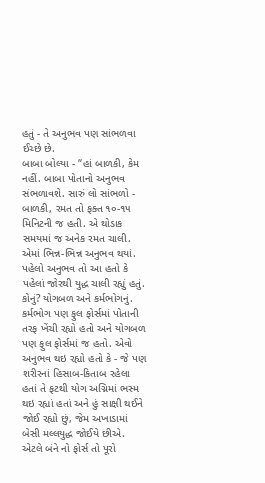હતું - તે અનુભવ પણ સાંભળવા ઈચ્છે છે.
બાબા બોલ્યા - “હાં બાળકી, કેમ નહીં. બાબા પોતાનો અનુભવ સંભળાવશે. સારું લો સાંભળો - બાળકી, રમત તો ફક્ત ૧૦-૧૫ મિનિટની જ હતી. એ થોડાક સમયમાં જ અનેક રમત ચાલી. એમાં ભિન્ન-ભિન્ન અનુભવ થયાં. પહેલો અનુભવ તો આ હતો કે પહેલાં જોરથી યુદ્ધ ચાલી રહ્યું હતું. કોનું? યોગબળ અને કર્મભોગનું. કર્મભોગ પણ ફુલ ફોર્સમાં પોતાની તરફ ખેંચી રહ્યો હતો અને યોગબળ પણ ફુલ ફોર્સમાં જ હતો. એવો અનુભવ થઇ રહ્યો હતો કે - જે પણ શરીરનાં હિસાબ-કિતાબ રહેલા હતાં તે ફટથી યોગ અગ્નિમાં ભસ્મ થઇ રહ્યાં હતાં અને હું સાક્ષી થઈને જોઈ રહ્યો છું, જેમ અખાડામાં બેસી મલ્લયુદ્ધ જોઈયે છીએ. એટલે બંને નો ફોર્સ તો પૂરો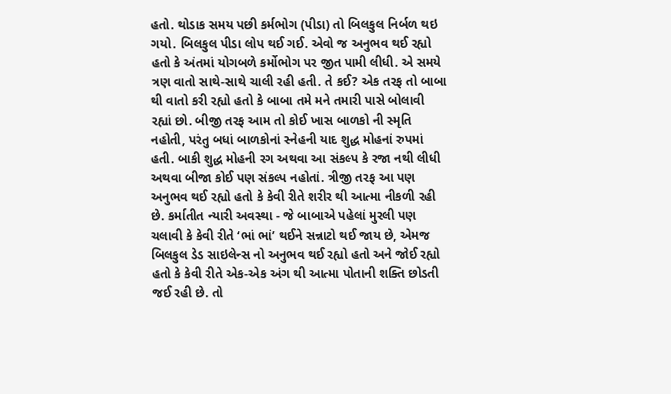હતો. થોડાક સમય પછી કર્મભોગ (પીડા) તો બિલકુલ નિર્બળ થઇ ગયો. બિલકુલ પીડા લોપ થઈ ગઈ. એવો જ અનુભવ થઈ રહ્યો હતો કે અંતમાં યોગબળે કર્મોભોગ પર જીત પામી લીધી. એ સમયે ત્રણ વાતો સાથે-સાથે ચાલી રહી હતી. તે કઈ? એક તરફ તો બાબા થી વાતો કરી રહ્યો હતો કે બાબા તમે મને તમારી પાસે બોલાવી રહ્યાં છો. બીજી તરફ આમ તો કોઈ ખાસ બાળકો ની સ્મૃતિ નહોતી, પરંતુ બધાં બાળકોનાં સ્નેહની યાદ શુદ્ધ મોહનાં રુપમાં હતી. બાકી શુદ્ધ મોહની રગ અથવા આ સંકલ્પ કે રજા નથી લીધી અથવા બીજા કોઈ પણ સંકલ્પ નહોતાં. ત્રીજી તરફ આ પણ અનુભવ થઈ રહ્યો હતો કે કેવી રીતે શરીર થી આત્મા નીકળી રહી છે. કર્માતીત ન્યારી અવસ્થા - જે બાબાએ પહેલાં મુરલી પણ ચલાવી કે કેવી રીતે ‘ભાં ભાં’ થઈને સન્નાટો થઈ જાય છે, એમજ બિલકુલ ડેડ સાઇલેન્સ નો અનુભવ થઈ રહ્યો હતો અને જોઈ રહ્યો હતો કે કેવી રીતે એક-એક અંગ થી આત્મા પોતાની શક્તિ છોડતી જઈ રહી છે. તો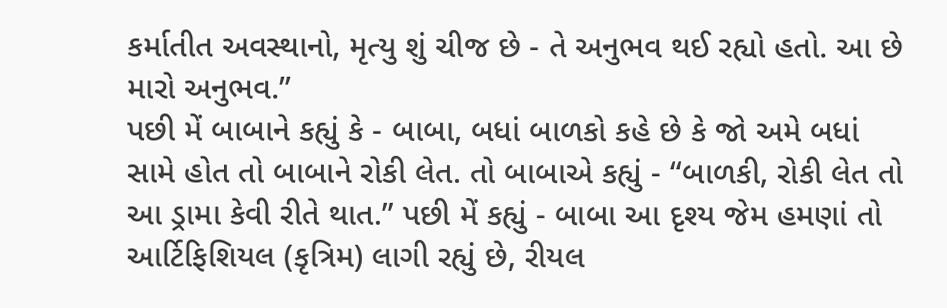કર્માતીત અવસ્થાનો, મૃત્યુ શું ચીજ છે - તે અનુભવ થઈ રહ્યો હતો. આ છે મારો અનુભવ.”
પછી મેં બાબાને કહ્યું કે - બાબા, બધાં બાળકો કહે છે કે જો અમે બધાં સામે હોત તો બાબાને રોકી લેત. તો બાબાએ કહ્યું - “બાળકી, રોકી લેત તો આ ડ્રામા કેવી રીતે થાત.” પછી મેં કહ્યું - બાબા આ દૃશ્ય જેમ હમણાં તો આર્ટિફિશિયલ (કૃત્રિમ) લાગી રહ્યું છે, રીયલ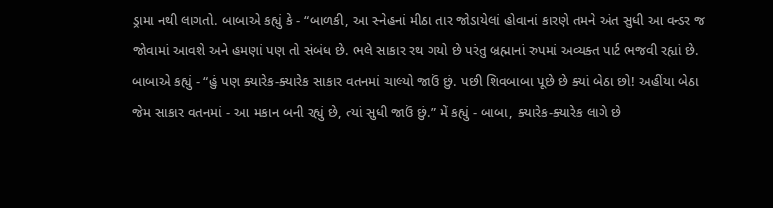ડ્રામા નથી લાગતો. બાબાએ કહ્યું કે - “બાળકી, આ સ્નેહનાં મીઠા તાર જોડાયેલાં હોવાનાં કારણે તમને અંત સુધી આ વન્ડર જ જોવામાં આવશે અને હમણાં પણ તો સંબંધ છે. ભલે સાકાર રથ ગયો છે પરંતુ બ્રહ્માનાં રુપમાં અવ્યક્ત પાર્ટ ભજવી રહ્યાં છે. બાબાએ કહ્યું - “હું પણ ક્યારેક-ક્યારેક સાકાર વતનમાં ચાલ્યો જાઉં છું. પછી શિવબાબા પૂછે છે ક્યાં બેઠા છો! અહીંયા બેઠા જેમ સાકાર વતનમાં - આ મકાન બની રહ્યું છે, ત્યાં સુધી જાઉં છું.” મેં કહ્યું - બાબા, ક્યારેક-ક્યારેક લાગે છે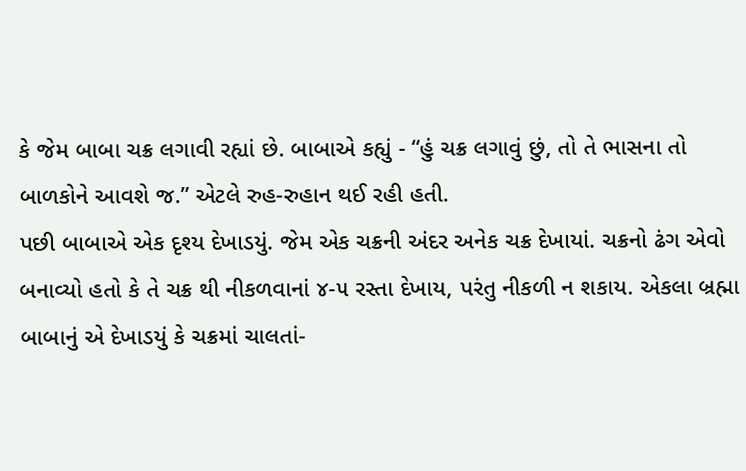કે જેમ બાબા ચક્ર લગાવી રહ્યાં છે. બાબાએ કહ્યું - “હું ચક્ર લગાવું છું, તો તે ભાસના તો બાળકોને આવશે જ.” એટલે રુહ-રુહાન થઈ રહી હતી.
પછી બાબાએ એક દૃશ્ય દેખાડયું. જેમ એક ચક્રની અંદર અનેક ચક્ર દેખાયાં. ચક્રનો ઢંગ એવો બનાવ્યો હતો કે તે ચક્ર થી નીકળવાનાં ૪-૫ રસ્તા દેખાય, પરંતુ નીકળી ન શકાય. એકલા બ્રહ્મા બાબાનું એ દેખાડયું કે ચક્રમાં ચાલતાં-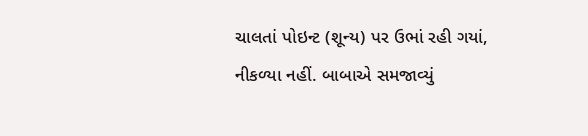ચાલતાં પોઇન્ટ (શૂન્ય) પર ઉભાં રહી ગયાં, નીકળ્યા નહીં. બાબાએ સમજાવ્યું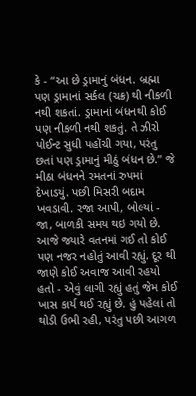કે - “આ છે ડ્રામાનું બંધન. બ્રહ્મા પણ ડ્રામાનાં સર્કલ (ચક્ર) થી નીકળી નથી શકતાં. ડ્રામાનાં બંધનથી કોઈ પણ નીકળી નથી શકતું. તે ઝીરો પોઈન્ટ સુધી પહોંચી ગયા, પરંતુ છતાં પણ ડ્રામાનું મીઠું બંધન છે.” જે મીઠા બંધનને રમતનાં રુપમાં દેખાડયું. પછી મિસરી બદામ ખવડાવી. રજા આપી, બોલ્યાં - જા, બાળકી સમય થઇ ગયો છે.
આજે જ્યારે વતનમાં ગઈ તો કોઈ પણ નજર નહોતું આવી રહ્યું. દૂર થી જાણે કોઈ અવાજ આવી રહયો હતો - એવું લાગી રહ્યું હતું જેમ કોઈ ખાસ કાર્ય થઈ રહ્યું છે. હું પહેલાં તો થોડી ઉભી રહી, પરંતુ પછી આગળ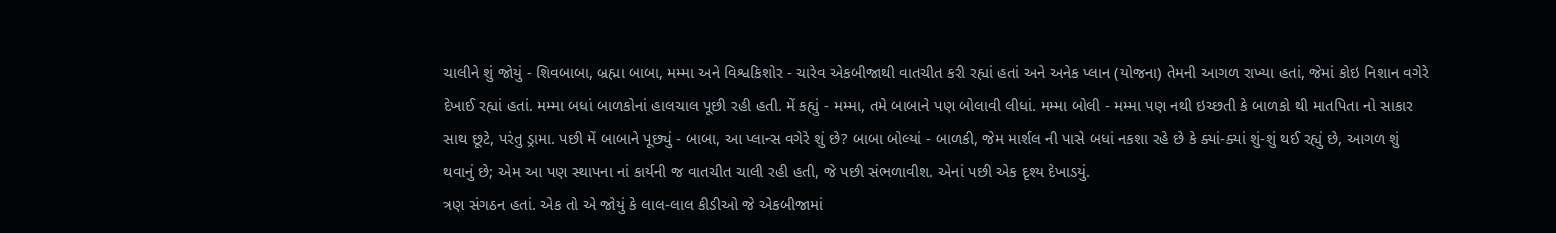ચાલીને શું જોયું - શિવબાબા, બ્રહ્મા બાબા, મમ્મા અને વિશ્વકિશોર - ચારેવ એકબીજાથી વાતચીત કરી રહ્યાં હતાં અને અનેક પ્લાન (યોજના) તેમની આગળ રાખ્યા હતાં, જેમાં કોઇ નિશાન વગેરે દેખાઈ રહ્યાં હતાં. મમ્મા બધાં બાળકોનાં હાલચાલ પૂછી રહી હતી. મેં કહ્યું - મમ્મા, તમે બાબાને પણ બોલાવી લીધાં. મમ્મા બોલી - મમ્મા પણ નથી ઇચ્છતી કે બાળકો થી માતપિતા નો સાકાર સાથ છૂટે, પરંતુ ડ્રામા. પછી મેં બાબાને પૂછ્યું - બાબા, આ પ્લાન્સ વગેરે શું છે? બાબા બોલ્યાં - બાળકી, જેમ માર્શલ ની પાસે બધાં નકશા રહે છે કે ક્યાં-ક્યાં શું-શું થઈ રહ્યું છે, આગળ શું થવાનું છે; એમ આ પણ સ્થાપના નાં કાર્યની જ વાતચીત ચાલી રહી હતી, જે પછી સંભળાવીશ. એનાં પછી એક દૃશ્ય દેખાડયું.
ત્રણ સંગઠન હતાં. એક તો એ જોયું કે લાલ-લાલ કીડીઓ જે એકબીજામાં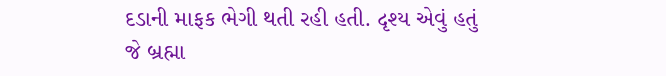દડાની માફક ભેગી થતી રહી હતી. દૃશ્ય એવું હતું જે બ્રહ્મા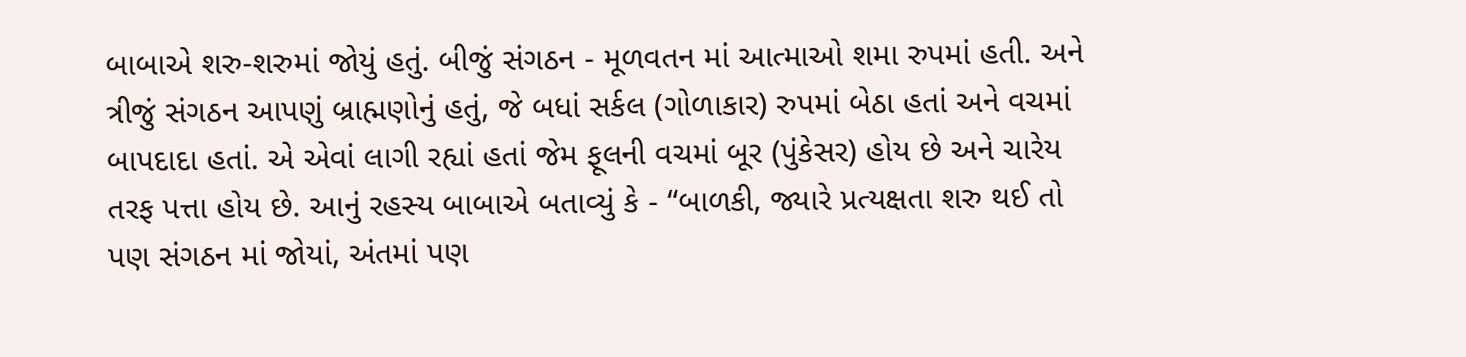બાબાએ શરુ-શરુમાં જોયું હતું. બીજું સંગઠન - મૂળવતન માં આત્માઓ શમા રુપમાં હતી. અને ત્રીજું સંગઠન આપણું બ્રાહ્મણોનું હતું, જે બધાં સર્કલ (ગોળાકાર) રુપમાં બેઠા હતાં અને વચમાં બાપદાદા હતાં. એ એવાં લાગી રહ્યાં હતાં જેમ ફૂલની વચમાં બૂર (પુંકેસર) હોય છે અને ચારેય તરફ પત્તા હોય છે. આનું રહસ્ય બાબાએ બતાવ્યું કે - “બાળકી, જ્યારે પ્રત્યક્ષતા શરુ થઈ તો પણ સંગઠન માં જોયાં, અંતમાં પણ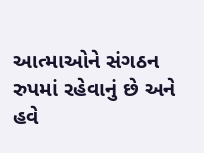આત્માઓને સંગઠન રુપમાં રહેવાનું છે અને હવે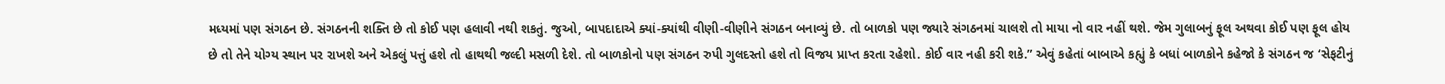મધ્યમાં પણ સંગઠન છે. સંગઠનની શક્તિ છે તો કોઈ પણ હલાવી નથી શકતું. જુઓ, બાપદાદાએ ક્યાં-ક્યાંથી વીણી-વીણીને સંગઠન બનાવ્યું છે. તો બાળકો પણ જ્યારે સંગઠનમાં ચાલશે તો માયા નો વાર નહીં થશે. જેમ ગુલાબનું ફૂલ અથવા કોઈ પણ ફૂલ હોય છે તો તેને યોગ્ય સ્થાન પર રાખશે અને એકલું પત્તું હશે તો હાથથી જલ્દી મસળી દેશે. તો બાળકોનો પણ સંગઠન રુપી ગુલદસ્તો હશે તો વિજય પ્રાપ્ત કરતા રહેશો. કોઈ વાર નહી કરી શકે.” એવું કહેતાં બાબાએ કહ્યું કે બધાં બાળકોને કહેજો કે સંગઠન જ ‘સેફટીનું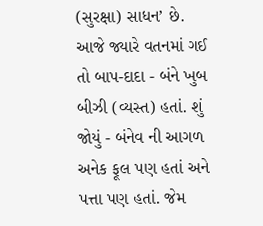(સુરક્ષા) સાધન’ છે.
આજે જ્યારે વતનમાં ગઈ તો બાપ-દાદા - બંને ખુબ બીઝી (વ્યસ્ત) હતાં. શું જોયું - બંનેવ ની આગળ અનેક ફૂલ પણ હતાં અને પત્તા પણ હતાં. જેમ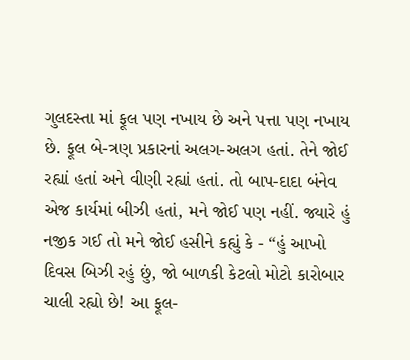ગુલદસ્તા માં ફૂલ પણ નખાય છે અને પત્તા પણ નખાય છે. ફૂલ બે-ત્રણ પ્રકારનાં અલગ-અલગ હતાં. તેને જોઈ રહ્યાં હતાં અને વીણી રહ્યાં હતાં. તો બાપ-દાદા બંનેવ એજ કાર્યમાં બીઝી હતાં, મને જોઈ પણ નહીં. જ્યારે હું નજીક ગઈ તો મને જોઈ હસીને કહ્યું કે - “હું આખો દિવસ બિઝી રહું છું, જો બાળકી કેટલો મોટો કારોબાર ચાલી રહ્યો છે! આ ફૂલ-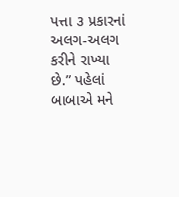પત્તા ૩ પ્રકારનાં અલગ-અલગ કરીને રાખ્યા છે.” પહેલાં બાબાએ મને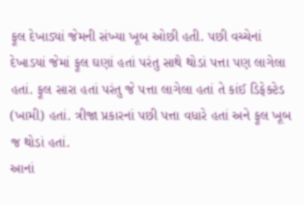ફૂલ દેખાડ્યાં જેમની સંખ્યા ખૂબ ઓછી હતી. પછી વચ્ચેનાં દેખાડયાં જેમાં ફૂલ ઘણાં હતાં પરંતુ સાથે થોડાં પત્તા પણ લાગેલા હતાં. ફૂલ સારા હતાં પરંતુ જે પત્તા લાગેલા હતાં તે કાંઈ ડિફેક્ટેડ (ખામી) હતાં. ત્રીજા પ્રકારનાં પછી પત્તા વધારે હતાં અને ફૂલ ખૂબ જ થોડાં હતાં.
આનાં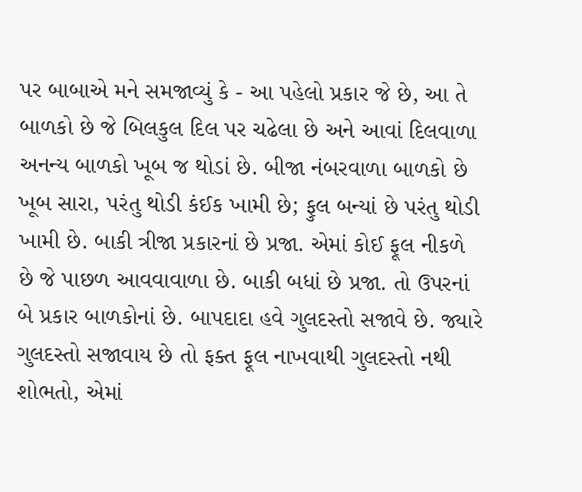પર બાબાએ મને સમજાવ્યું કે - આ પહેલો પ્રકાર જે છે, આ તે બાળકો છે જે બિલકુલ દિલ પર ચઢેલા છે અને આવાં દિલવાળા અનન્ય બાળકો ખૂબ જ થોડાં છે. બીજા નંબરવાળા બાળકો છે ખૂબ સારા, પરંતુ થોડી કંઈક ખામી છે; ફુલ બન્યાં છે પરંતુ થોડી ખામી છે. બાકી ત્રીજા પ્રકારનાં છે પ્રજા. એમાં કોઈ ફૂલ નીકળે છે જે પાછળ આવવાવાળા છે. બાકી બધાં છે પ્રજા. તો ઉપરનાં બે પ્રકાર બાળકોનાં છે. બાપદાદા હવે ગુલદસ્તો સજાવે છે. જ્યારે ગુલદસ્તો સજાવાય છે તો ફક્ત ફૂલ નાખવાથી ગુલદસ્તો નથી શોભતો, એમાં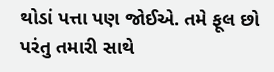થોડાં પત્તા પણ જોઈએ. તમે ફૂલ છો પરંતુ તમારી સાથે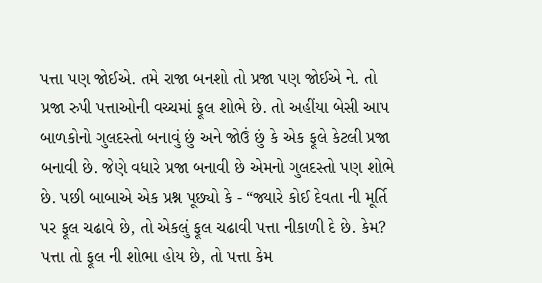પત્તા પણ જોઈએ. તમે રાજા બનશો તો પ્રજા પણ જોઈએ ને. તો પ્રજા રુપી પત્તાઓની વચ્ચમાં ફૂલ શોભે છે. તો અહીંયા બેસી આપ બાળકોનો ગુલદસ્તો બનાવું છું અને જોઉં છું કે એક ફૂલે કેટલી પ્રજા બનાવી છે. જેણે વધારે પ્રજા બનાવી છે એમનો ગુલદસ્તો પણ શોભે છે. પછી બાબાએ એક પ્રશ્ન પૂછ્યો કે - “જ્યારે કોઈ દેવતા ની મૂર્તિ પર ફૂલ ચઢાવે છે, તો એકલું ફૂલ ચઢાવી પત્તા નીકાળી દે છે. કેમ? પત્તા તો ફૂલ ની શોભા હોય છે, તો પત્તા કેમ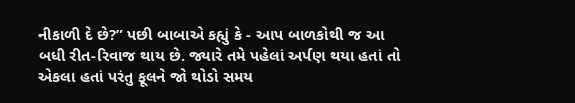નીકાળી દે છે?” પછી બાબાએ કહ્યું કે - આપ બાળકોથી જ આ બધી રીત-રિવાજ થાય છે. જ્યારે તમે પહેલાં અર્પણ થયા હતાં તો એકલા હતાં પરંતુ ફૂલને જો થોડો સમય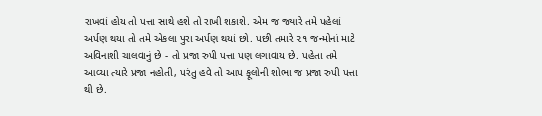રાખવાં હોય તો પત્તા સાથે હશે તો રાખી શકાશે. એમ જ જ્યારે તમે પહેલાં અર્પણ થયા તો તમે એકલા પુરા અર્પણ થયાં છો. પછી તમારે ૨૧ જન્મોનાં માટે અવિનાશી ચાલવાનું છે - તો પ્રજા રુપી પત્તા પણ લગાવાય છે. પહેતા તમે આવ્યા ત્યારે પ્રજા નહોતી, પરંતુ હવે તો આપ ફૂલોની શોભા જ પ્રજા રુપી પત્તા થી છે.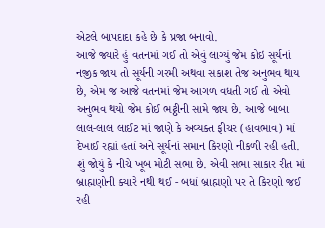એટલે બાપદાદા કહે છે કે પ્રજા બનાવો.
આજે જ્યારે હું વતનમાં ગઈ તો એવું લાગ્યું જેમ કોઇ સૂર્યનાં નજીક જાય તો સૂર્યની ગરમી અથવા સકાશ તેજ અનુભવ થાય છે, એમ જ આજે વતનમાં જેમ આગળ વધતી ગઈ તો એવો અનુભવ થયો જેમ કોઈ ભટ્ઠીની સામે જાય છે. આજે બાબા લાલ-લાલ લાઈટ માં જાણે કે અવ્યક્ત ફીચર (હાવભાવ) માં દેખાઈ રહ્યાં હતાં અને સૂર્યનાં સમાન કિરણો નીકળી રહી હતી. શું જોયું કે નીચે ખૂબ મોટી સભા છે. એવી સભા સાકાર રીત માં બ્રાહ્મણોની ક્યારે નથી થઈ - બધાં બ્રાહ્મણો પર તે કિરણો જઈ રહી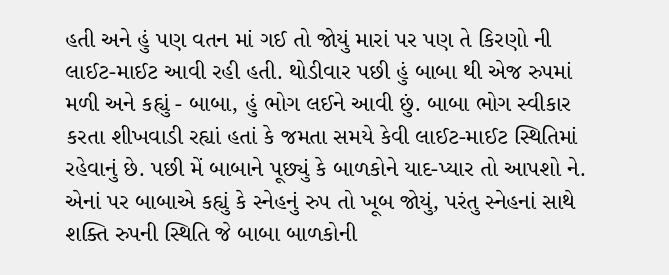હતી અને હું પણ વતન માં ગઈ તો જોયું મારાં પર પણ તે કિરણો ની લાઈટ-માઈટ આવી રહી હતી. થોડીવાર પછી હું બાબા થી એજ રુપમાં મળી અને કહ્યું - બાબા, હું ભોગ લઈને આવી છું. બાબા ભોગ સ્વીકાર કરતા શીખવાડી રહ્યાં હતાં કે જમતા સમયે કેવી લાઈટ-માઈટ સ્થિતિમાં રહેવાનું છે. પછી મેં બાબાને પૂછ્યું કે બાળકોને યાદ-પ્યાર તો આપશો ને. એનાં પર બાબાએ કહ્યું કે સ્નેહનું રુપ તો ખૂબ જોયું, પરંતુ સ્નેહનાં સાથે શક્તિ રુપની સ્થિતિ જે બાબા બાળકોની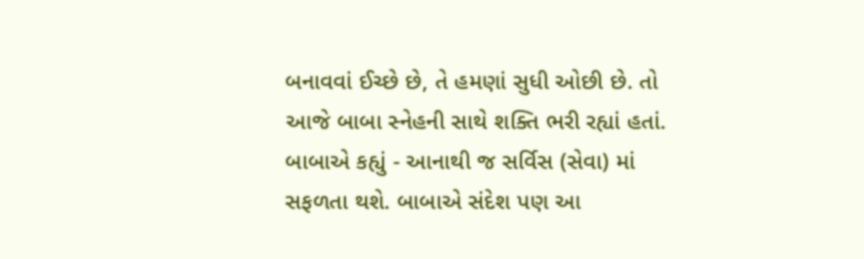બનાવવાં ઈચ્છે છે, તે હમણાં સુધી ઓછી છે. તો આજે બાબા સ્નેહની સાથે શક્તિ ભરી રહ્યાં હતાં. બાબાએ કહ્યું - આનાથી જ સર્વિસ (સેવા) માં સફળતા થશે. બાબાએ સંદેશ પણ આ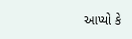આપ્યો કે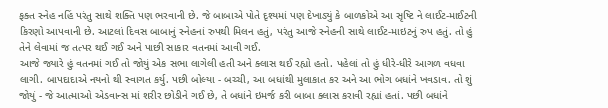ફક્ત સ્નેહ નહિં પરંતુ સાથે શક્તિ પણ ભરવાની છે. જે બાબાએ પોતે દૃશ્યમાં પણ દેખાડ્યું કે બાળકોએ આ સૃષ્ટિ ને લાઈટ-માઈટની કિરણો આપવાની છે. આટલાં દિવસ બાબાનું સ્નેહનાં રુપથી મિલન હતું, પરંતુ આજે સ્નેહની સાથે લાઈટ-માઇટનું રુપ હતું. તો હું તેને લેવામાં જ તત્પર થઈ ગઈ અને પાછી સાકાર વતનમાં આવી ગઈ.
આજે જ્યારે હું વતનમાં ગઈ તો જોયું એક સભા લાગેલી હતી અને ક્લાસ થઈ રહ્યો હતો. પહેલાં તો હું ધીરે-ધીરે આગળ વધવા લાગી. બાપદાદાએ નયનો થી સ્વાગત કર્યુ. પછી બોલ્યા - બચ્ચી, આ બધાંથી મુલાકાત કર અને આ ભોગ બધાંને ખવડાવ. તો શું જોયું - જે આત્માઓ એડવાન્સ માં શરીર છોડીને ગઈ છે, તે બધાંને ઇમર્જ કરી બાબા ક્લાસ કરાવી રહ્યાં હતાં. પછી બધાંને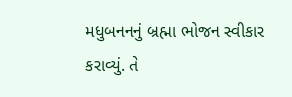મધુબનનનું બ્રહ્મા ભોજન સ્વીકાર કરાવ્યું. તે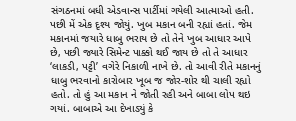સંગઠનમાં બધી એડવાન્સ પાર્ટીમાં ગયેલી આત્માઓ હતી. પછી મેં એક દૃશ્ય જોયું. ખુબ મકાન બની રહ્યાં હતાં. જેમ મકાનમાં જયારે ધાબુ ભરાય છે તો તેને ખુબ આધાર આપે છે, પછી જ્યારે સિમેન્ટ પાક્કો થઈ જાય છે તો તે આધાર ‘લાકડી, પટ્ટી’ વગેરે નિકાળી નાખે છે. તો આવી રીતે મકાનનું ધાબુ ભરવાનો કારોબાર ખૂબ જ જોર-શોર થી ચાલી રહ્યો હતો. તો હું આ મકાન ને જોતી રહી અને બાબા લોપ થઇ ગયાં. બાબાએ આ દેખાડ્યું કે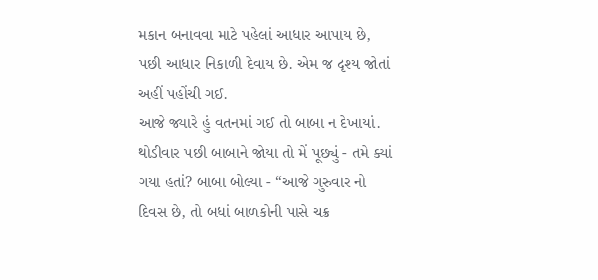મકાન બનાવવા માટે પહેલાં આધાર આપાય છે, પછી આધાર નિકાળી દેવાય છે. એમ જ દૃશ્ય જોતાં અહીં પહોંચી ગઈ.
આજે જ્યારે હું વતનમાં ગઈ તો બાબા ન દેખાયાં. થોડીવાર પછી બાબાને જોયા તો મેં પૂછ્યું - તમે ક્યાં ગયા હતાં? બાબા બોલ્યા - “આજે ગુરુવાર નો દિવસ છે, તો બધાં બાળકોની પાસે ચક્ર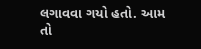લગાવવા ગયો હતો. આમ તો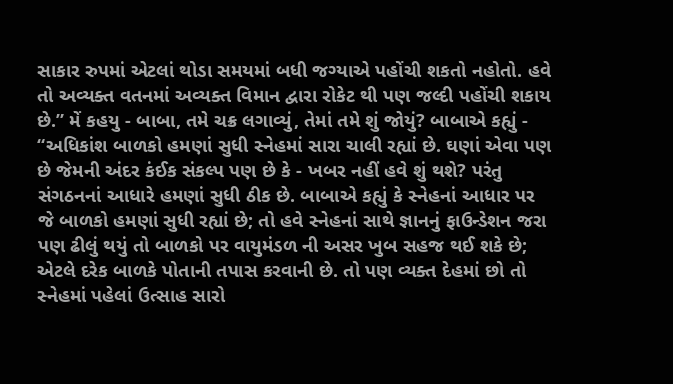સાકાર રુપમાં એટલાં થોડા સમયમાં બધી જગ્યાએ પહોંચી શકતો નહોતો. હવે તો અવ્યક્ત વતનમાં અવ્યક્ત વિમાન દ્વારા રોકેટ થી પણ જલ્દી પહોંચી શકાય છે.” મેં કહયુ - બાબા, તમે ચક્ર લગાવ્યું, તેમાં તમે શું જોયું? બાબાએ કહ્યું - “અધિકાંશ બાળકો હમણાં સુધી સ્નેહમાં સારા ચાલી રહ્યાં છે. ઘણાં એવા પણ છે જેમની અંદર કંઈક સંકલ્પ પણ છે કે - ખબર નહીં હવે શું થશે? પરંતુ સંગઠનનાં આધારે હમણાં સુધી ઠીક છે. બાબાએ કહ્યું કે સ્નેહનાં આધાર પર જે બાળકો હમણાં સુધી રહ્યાં છે; તો હવે સ્નેહનાં સાથે જ્ઞાનનું ફાઉન્ડેશન જરા પણ ઢીલું થયું તો બાળકો પર વાયુમંડળ ની અસર ખુબ સહજ થઈ શકે છે; એટલે દરેક બાળકે પોતાની તપાસ કરવાની છે. તો પણ વ્યક્ત દેહમાં છો તો સ્નેહમાં પહેલાં ઉત્સાહ સારો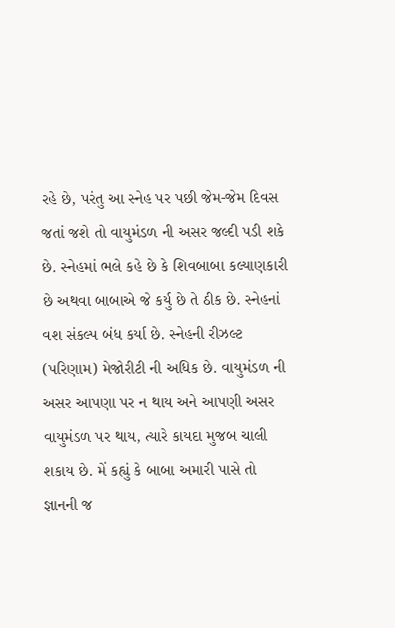રહે છે, પરંતુ આ સ્નેહ પર પછી જેમ-જેમ દિવસ જતાં જશે તો વાયુમંડળ ની અસર જલ્દી પડી શકે છે. સ્નેહમાં ભલે કહે છે કે શિવબાબા કલ્યાણકારી છે અથવા બાબાએ જે કર્યુ છે તે ઠીક છે. સ્નેહનાં વશ સંકલ્પ બંધ કર્યા છે. સ્નેહની રીઝલ્ટ (પરિણામ) મેજોરીટી ની અધિક છે. વાયુમંડળ ની અસર આપણા પર ન થાય અને આપણી અસર વાયુમંડળ પર થાય, ત્યારે કાયદા મુજબ ચાલી શકાય છે. મેં કહ્યું કે બાબા અમારી પાસે તો જ્ઞાનની જ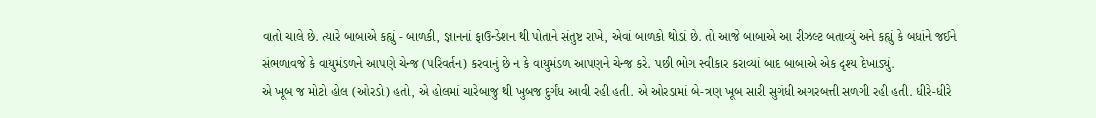વાતો ચાલે છે. ત્યારે બાબાએ કહ્યું - બાળકી, જ્ઞાનનાં ફાઉન્ડેશન થી પોતાને સંતુષ્ટ રાખે, એવાં બાળકો થોડાં છે. તો આજે બાબાએ આ રીઝલ્ટ બતાવ્યું અને કહ્યું કે બધાંને જઈને સંભળાવજે કે વાયુમંડળને આપણે ચેન્જ (પરિવર્તન) કરવાનું છે ન કે વાયુમંડળ આપણને ચેન્જ કરે. પછી ભોગ સ્વીકાર કરાવ્યાં બાદ બાબાએ એક દૃશ્ય દેખાડ્યું.
એ ખૂબ જ મોટો હોલ (ઓરડો) હતો, એ હોલમાં ચારેબાજુ થી ખુબજ દુર્ગંધ આવી રહી હતી. એ ઓરડામાં બે-ત્રણ ખૂબ સારી સુગંધી અગરબત્તી સળગી રહી હતી. ધીરે-ધીરે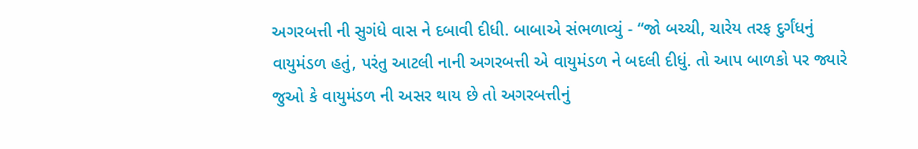અગરબત્તી ની સુગંધે વાસ ને દબાવી દીધી. બાબાએ સંભળાવ્યું - “જો બચ્ચી, ચારેય તરફ દુર્ગંધનું વાયુમંડળ હતું, પરંતુ આટલી નાની અગરબત્તી એ વાયુમંડળ ને બદલી દીધું. તો આપ બાળકો પર જ્યારે જુઓ કે વાયુમંડળ ની અસર થાય છે તો અગરબત્તીનું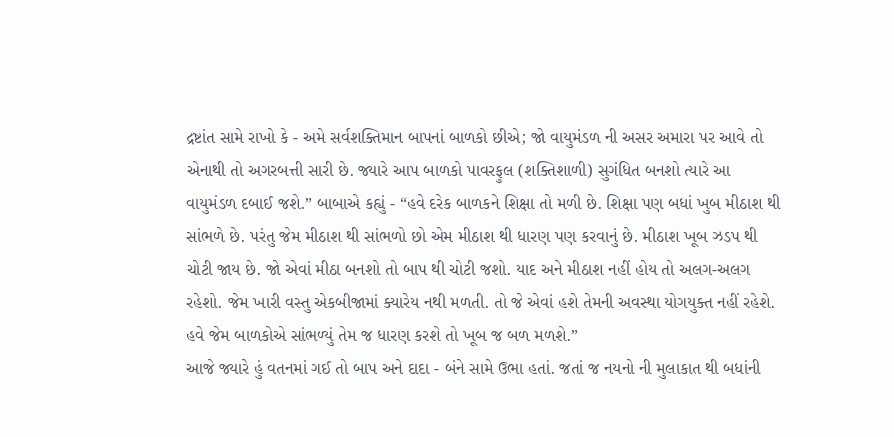દ્રષ્ટાંત સામે રાખો કે - અમે સર્વશક્તિમાન બાપનાં બાળકો છીએ; જો વાયુમંડળ ની અસર અમારા પર આવે તો એનાથી તો અગરબત્તી સારી છે. જ્યારે આપ બાળકો પાવરફુલ (શક્તિશાળી) સુગંધિત બનશો ત્યારે આ વાયુમંડળ દબાઈ જશે.” બાબાએ કહ્યું - “હવે દરેક બાળકને શિક્ષા તો મળી છે. શિક્ષા પણ બધાં ખુબ મીઠાશ થી સાંભળે છે. પરંતુ જેમ મીઠાશ થી સાંભળો છો એમ મીઠાશ થી ધારણ પણ કરવાનું છે. મીઠાશ ખૂબ ઝડપ થી ચોટી જાય છે. જો એવાં મીઠા બનશો તો બાપ થી ચોટી જશો. યાદ અને મીઠાશ નહીં હોય તો અલગ-અલગ રહેશો. જેમ ખારી વસ્તુ એકબીજામાં ક્યારેય નથી મળતી. તો જે એવાં હશે તેમની અવસ્થા યોગયુક્ત નહીં રહેશે. હવે જેમ બાળકોએ સાંભળ્યું તેમ જ ધારણ કરશે તો ખૂબ જ બળ મળશે.”
આજે જ્યારે હું વતનમાં ગઈ તો બાપ અને દાદા - બંને સામે ઉભા હતાં. જતાં જ નયનો ની મુલાકાત થી બધાંની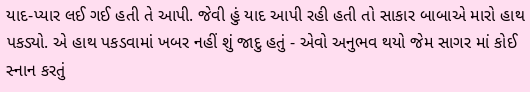યાદ-પ્યાર લઈ ગઈ હતી તે આપી. જેવી હું યાદ આપી રહી હતી તો સાકાર બાબાએ મારો હાથ પકડ્યો. એ હાથ પકડવામાં ખબર નહીં શું જાદુ હતું - એવો અનુભવ થયો જેમ સાગર માં કોઈ સ્નાન કરતું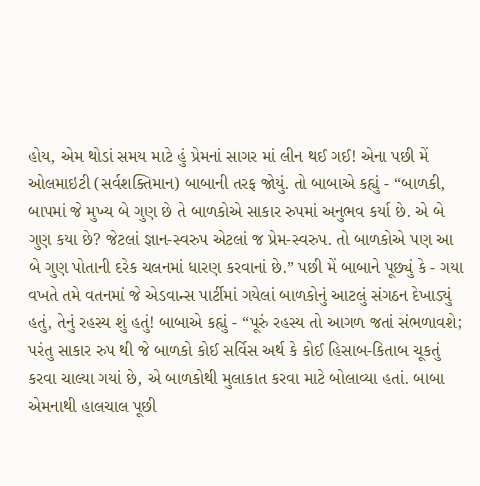હોય, એમ થોડાં સમય માટે હું પ્રેમનાં સાગર માં લીન થઈ ગઈ! એના પછી મેં ઓલમાઇટી (સર્વશક્તિમાન) બાબાની તરફ જોયું. તો બાબાએ કહ્યું - “બાળકી, બાપમાં જે મુખ્ય બે ગુણ છે તે બાળકોએ સાકાર રુપમાં અનુભવ કર્યા છે. એ બે ગુણ કયા છે? જેટલાં જ્ઞાન-સ્વરુપ એટલાં જ પ્રેમ-સ્વરુપ. તો બાળકોએ પણ આ બે ગુણ પોતાની દરેક ચલનમાં ધારણ કરવાનાં છે.” પછી મેં બાબાને પૂછ્યું કે - ગયા વખતે તમે વતનમાં જે એડવાન્સ પાર્ટીમાં ગયેલાં બાળકોનું આટલું સંગઠન દેખાડ્યું હતું, તેનું રહસ્ય શું હતું! બાબાએ કહ્યું - “પૂરું રહસ્ય તો આગળ જતાં સંભળાવશે; પરંતુ સાકાર રુપ થી જે બાળકો કોઈ સર્વિસ અર્થ કે કોઈ હિસાબ-કિતાબ ચૂકતું કરવા ચાલ્યા ગયાં છે, એ બાળકોથી મુલાકાત કરવા માટે બોલાવ્યા હતાં. બાબા એમનાથી હાલચાલ પૂછી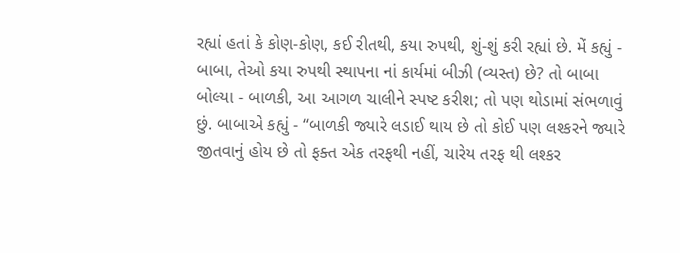રહ્યાં હતાં કે કોણ-કોણ, કઈ રીતથી, કયા રુપથી, શું-શું કરી રહ્યાં છે. મેં કહ્યું - બાબા, તેઓ કયા રુપથી સ્થાપના નાં કાર્યમાં બીઝી (વ્યસ્ત) છે? તો બાબા બોલ્યા - બાળકી, આ આગળ ચાલીને સ્પષ્ટ કરીશ; તો પણ થોડામાં સંભળાવું છું. બાબાએ કહ્યું - “બાળકી જ્યારે લડાઈ થાય છે તો કોઈ પણ લશ્કરને જ્યારે જીતવાનું હોય છે તો ફક્ત એક તરફથી નહીં, ચારેય તરફ થી લશ્કર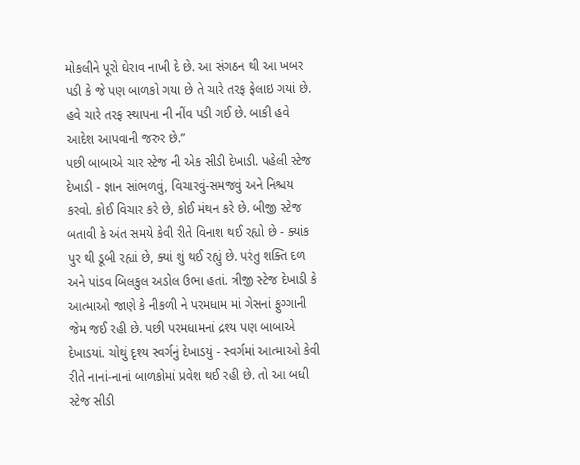મોકલીને પૂરો ઘેરાવ નાખી દે છે. આ સંગઠન થી આ ખબર પડી કે જે પણ બાળકો ગયા છે તે ચારે તરફ ફેલાઇ ગયાં છે. હવે ચારે તરફ સ્થાપના ની નીંવ પડી ગઈ છે. બાકી હવે આદેશ આપવાની જરુર છે.”
પછી બાબાએ ચાર સ્ટેજ ની એક સીડી દેખાડી. પહેલી સ્ટેજ દેખાડી - જ્ઞાન સાંભળવું, વિચારવું-સમજવું અને નિશ્ચય કરવો. કોઈ વિચાર કરે છે, કોઈ મંથન કરે છે. બીજી સ્ટેજ બતાવી કે અંત સમયે કેવી રીતે વિનાશ થઈ રહ્યો છે - ક્યાંક પુર થી ડૂબી રહ્યાં છે, ક્યાં શું થઈ રહ્યું છે. પરંતુ શક્તિ દળ અને પાંડવ બિલકુલ અડોલ ઉભા હતાં. ત્રીજી સ્ટેજ દેખાડી કે આત્માઓ જાણે કે નીકળી ને પરમધામ માં ગેસનાં ફુગ્ગાની જેમ જઈ રહી છે. પછી પરમધામનાં દ્રશ્ય પણ બાબાએ દેખાડયાં. ચોથું દૃશ્ય સ્વર્ગનું દેખાડયું - સ્વર્ગમાં આત્માઓ કેવી રીતે નાનાં-નાનાં બાળકોમાં પ્રવેશ થઈ રહી છે. તો આ બધી સ્ટેજ સીડી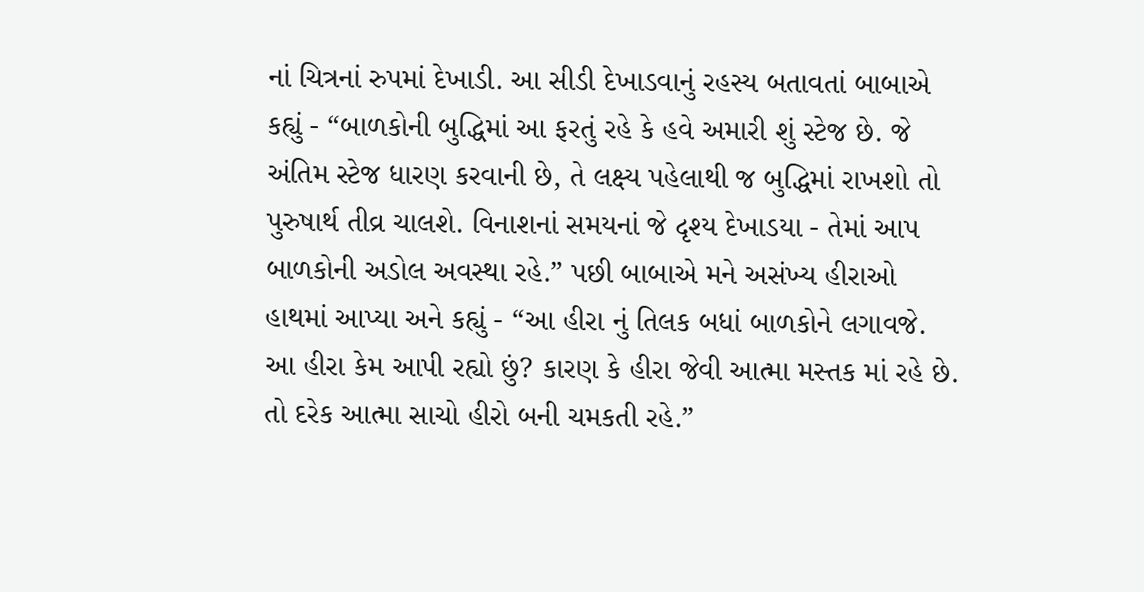નાં ચિત્રનાં રુપમાં દેખાડી. આ સીડી દેખાડવાનું રહસ્ય બતાવતાં બાબાએ કહ્યું - “બાળકોની બુદ્ધિમાં આ ફરતું રહે કે હવે અમારી શું સ્ટેજ છે. જે અંતિમ સ્ટેજ ધારણ કરવાની છે, તે લક્ષ્ય પહેલાથી જ બુદ્ધિમાં રાખશો તો પુરુષાર્થ તીવ્ર ચાલશે. વિનાશનાં સમયનાં જે દૃશ્ય દેખાડયા - તેમાં આપ બાળકોની અડોલ અવસ્થા રહે.” પછી બાબાએ મને અસંખ્ય હીરાઓ હાથમાં આપ્યા અને કહ્યું - “આ હીરા નું તિલક બધાં બાળકોને લગાવજે. આ હીરા કેમ આપી રહ્યો છું? કારણ કે હીરા જેવી આત્મા મસ્તક માં રહે છે. તો દરેક આત્મા સાચો હીરો બની ચમકતી રહે.”